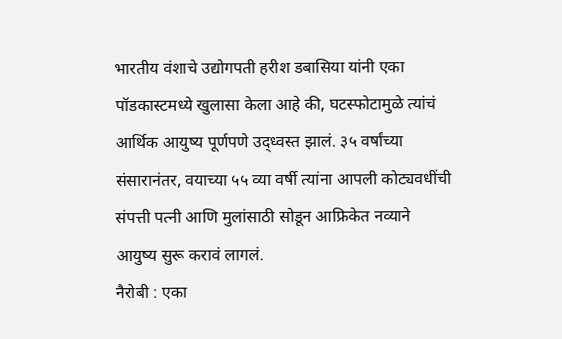भारतीय वंशाचे उद्योगपती हरीश डबासिया यांनी एका पॉडकास्टमध्ये खुलासा केला आहे की, घटस्फोटामुळे त्यांचं आर्थिक आयुष्य पूर्णपणे उद्ध्वस्त झालं. ३५ वर्षांच्या संसारानंतर, वयाच्या ५५ व्या वर्षी त्यांना आपली कोट्यवधींची संपत्ती पत्नी आणि मुलांसाठी सोडून आफ्रिकेत नव्याने आयुष्य सुरू करावं लागलं.
नैरोबी : एका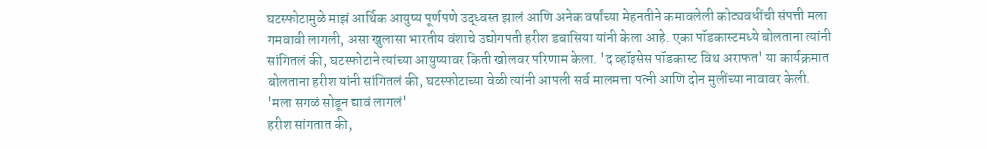घटस्फोटामुळे माझं आर्थिक आयुष्य पूर्णपणे उद्ध्वस्त झालं आणि अनेक वर्षांच्या मेहनतीने कमावलेली कोट्यवधींची संपत्ती मला गमवावी लागली, असा खुलासा भारतीय वंशाचे उद्योगपती हरीश डबासिया यांनी केला आहे. एका पॉडकास्टमध्ये बोलताना त्यांनी सांगितलं की, घटस्फोटाने त्यांच्या आयुष्यावर किती खोलवर परिणाम केला. 'द व्हॉइसेस पॉडकास्ट विथ अराफत' या कार्यक्रमात बोलताना हरीश यांनी सांगितलं की, घटस्फोटाच्या वेळी त्यांनी आपली सर्व मालमत्ता पत्नी आणि दोन मुलींच्या नावावर केली.
'मला सगळं सोडून द्यावं लागलं'
हरीश सांगतात की,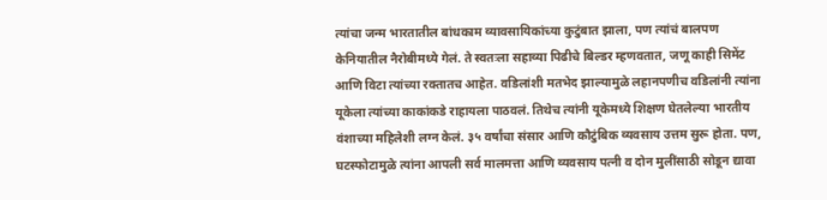त्यांचा जन्म भारतातील बांधकाम व्यावसायिकांच्या कुटुंबात झाला, पण त्यांचं बालपण केनियातील नैरोबीमध्ये गेलं. ते स्वतःला सहाव्या पिढीचे बिल्डर म्हणवतात, जणू काही सिमेंट आणि विटा त्यांच्या रक्तातच आहेत. वडिलांशी मतभेद झाल्यामुळे लहानपणीच वडिलांनी त्यांना यूकेला त्यांच्या काकांकडे राहायला पाठवलं. तिथेच त्यांनी यूकेमध्ये शिक्षण घेतलेल्या भारतीय वंशाच्या महिलेशी लग्न केलं. ३५ वर्षांचा संसार आणि कौटुंबिक व्यवसाय उत्तम सुरू होता. पण, घटस्फोटामुळे त्यांना आपली सर्व मालमत्ता आणि व्यवसाय पत्नी व दोन मुलींसाठी सोडून द्यावा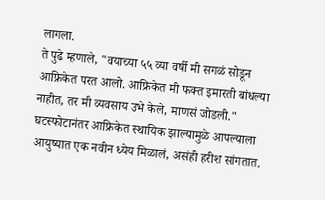लागला.
ते पुढे म्हणाले, "वयाच्या ५५ व्या वर्षी मी सगळं सोडून आफ्रिकेत परत आलो. आफ्रिकेत मी फक्त इमारती बांधल्या नाहीत, तर मी व्यवसाय उभे केले, माणसं जोडली." घटस्फोटानंतर आफ्रिकेत स्थायिक झाल्यामुळे आपल्याला आयुष्यात एक नवीन ध्येय मिळालं, असंही हरीश सांगतात.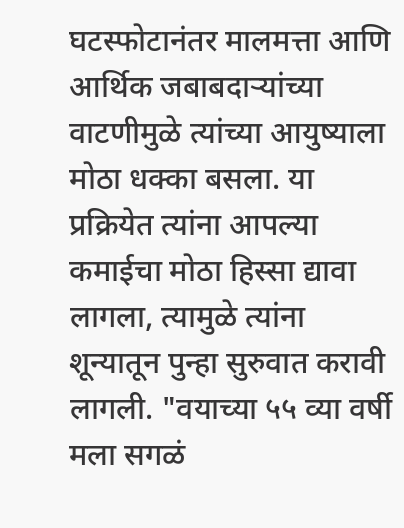घटस्फोटानंतर मालमत्ता आणि आर्थिक जबाबदाऱ्यांच्या वाटणीमुळे त्यांच्या आयुष्याला मोठा धक्का बसला. या प्रक्रियेत त्यांना आपल्या कमाईचा मोठा हिस्सा द्यावा लागला, त्यामुळे त्यांना शून्यातून पुन्हा सुरुवात करावी लागली. "वयाच्या ५५ व्या वर्षी मला सगळं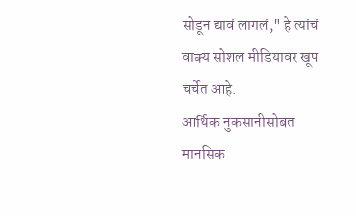सोडून द्यावं लागलं," हे त्यांचं वाक्य सोशल मीडियावर खूप चर्चेत आहे.
आर्थिक नुकसानीसोबत मानसिक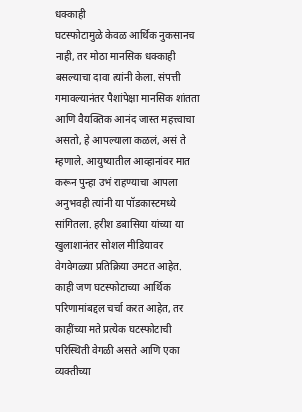धक्काही
घटस्फोटामुळे केवळ आर्थिक नुकसानच नाही, तर मोठा मानसिक धक्काही बसल्याचा दावा त्यांनी केला. संपत्ती गमावल्यानंतर पैशांपेक्षा मानसिक शांतता आणि वैयक्तिक आनंद जास्त महत्त्वाचा असतो, हे आपल्याला कळलं, असं ते म्हणाले. आयुष्यातील आव्हानांवर मात करून पुन्हा उभं राहण्याचा आपला अनुभवही त्यांनी या पॉडकास्टमध्ये सांगितला. हरीश डबासिया यांच्या या खुलाशानंतर सोशल मीडियावर वेगवेगळ्या प्रतिक्रिया उमटत आहेत. काही जण घटस्फोटाच्या आर्थिक परिणामांबद्दल चर्चा करत आहेत, तर काहींच्या मते प्रत्येक घटस्फोटाची परिस्थिती वेगळी असते आणि एका व्यक्तीच्या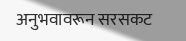अनुभवावरून सरसकट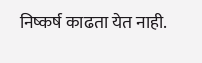निष्कर्ष काढता येत नाही.